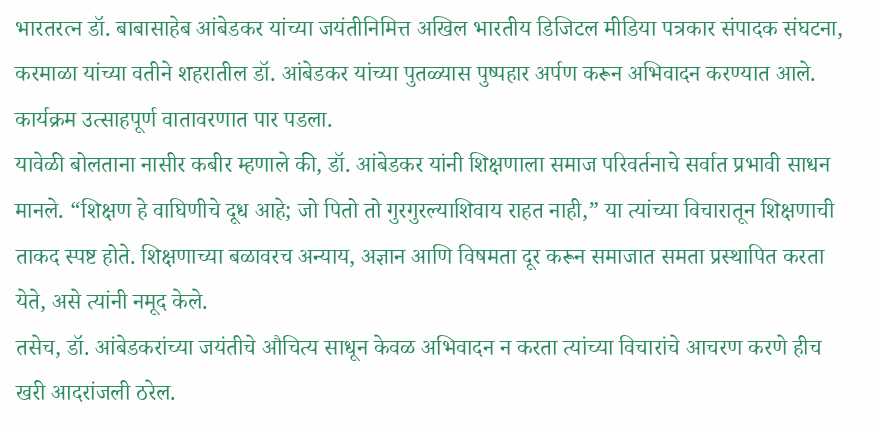भारतरत्न डॉ. बाबासाहेब आंबेडकर यांच्या जयंतीनिमित्त अखिल भारतीय डिजिटल मीडिया पत्रकार संपादक संघटना, करमाळा यांच्या वतीने शहरातील डॉ. आंबेडकर यांच्या पुतळ्यास पुष्पहार अर्पण करून अभिवादन करण्यात आले. कार्यक्रम उत्साहपूर्ण वातावरणात पार पडला.
यावेळी बोलताना नासीर कबीर म्हणाले की, डॉ. आंबेडकर यांनी शिक्षणाला समाज परिवर्तनाचे सर्वात प्रभावी साधन मानले. “शिक्षण हे वाघिणीचे दूध आहे; जो पितो तो गुरगुरल्याशिवाय राहत नाही,” या त्यांच्या विचारातून शिक्षणाची ताकद स्पष्ट होते. शिक्षणाच्या बळावरच अन्याय, अज्ञान आणि विषमता दूर करून समाजात समता प्रस्थापित करता येते, असे त्यांनी नमूद केले.
तसेच, डॉ. आंबेडकरांच्या जयंतीचे औचित्य साधून केवळ अभिवादन न करता त्यांच्या विचारांचे आचरण करणे हीच खरी आदरांजली ठरेल.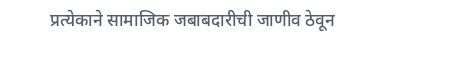प्रत्येकाने सामाजिक जबाबदारीची जाणीव ठेवून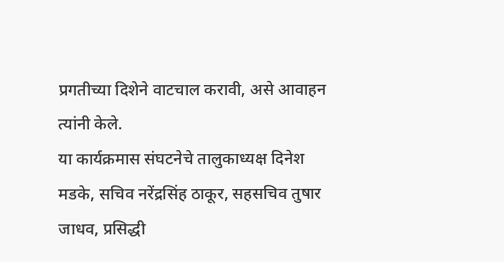प्रगतीच्या दिशेने वाटचाल करावी, असे आवाहन त्यांनी केले.
या कार्यक्रमास संघटनेचे तालुकाध्यक्ष दिनेश मडके, सचिव नरेंद्रसिंह ठाकूर, सहसचिव तुषार जाधव, प्रसिद्धी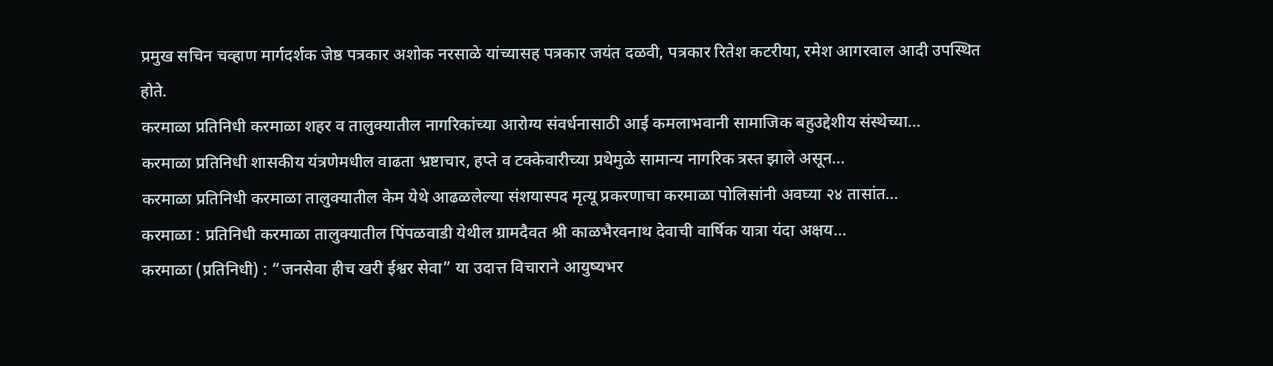प्रमुख सचिन चव्हाण मार्गदर्शक जेष्ठ पत्रकार अशोक नरसाळे यांच्यासह पत्रकार जयंत दळवी, पत्रकार रितेश कटरीया, रमेश आगरवाल आदी उपस्थित होते.
करमाळा प्रतिनिधी करमाळा शहर व तालुक्यातील नागरिकांच्या आरोग्य संवर्धनासाठी आई कमलाभवानी सामाजिक बहुउद्देशीय संस्थेच्या…
करमाळा प्रतिनिधी शासकीय यंत्रणेमधील वाढता भ्रष्टाचार, हप्ते व टक्केवारीच्या प्रथेमुळे सामान्य नागरिक त्रस्त झाले असून…
करमाळा प्रतिनिधी करमाळा तालुक्यातील केम येथे आढळलेल्या संशयास्पद मृत्यू प्रकरणाचा करमाळा पोलिसांनी अवघ्या २४ तासांत…
करमाळा : प्रतिनिधी करमाळा तालुक्यातील पिंपळवाडी येथील ग्रामदैवत श्री काळभैरवनाथ देवाची वार्षिक यात्रा यंदा अक्षय…
करमाळा (प्रतिनिधी) : “जनसेवा हीच खरी ईश्वर सेवा” या उदात्त विचाराने आयुष्यभर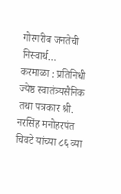गोरगरीब जनतेची निस्वार्थ…
करमाळा : प्रतिनिधी ज्येष्ठ स्वातंत्र्यसैनिक तथा पत्रकार श्री. नरसिंह मनोहरपंत चिवटे यांच्या ८६ व्या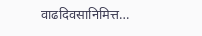वाढदिवसानिमित्त…